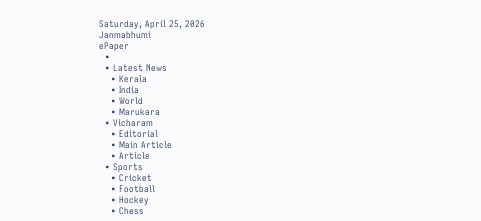Saturday, April 25, 2026
Janmabhumi
ePaper
  •
  • Latest News
    • Kerala
    • India
    • World
    • Marukara
  • Vicharam
    • Editorial
    • Main Article
    • Article
  • Sports
    • Cricket
    • Football
    • Hockey
    • Chess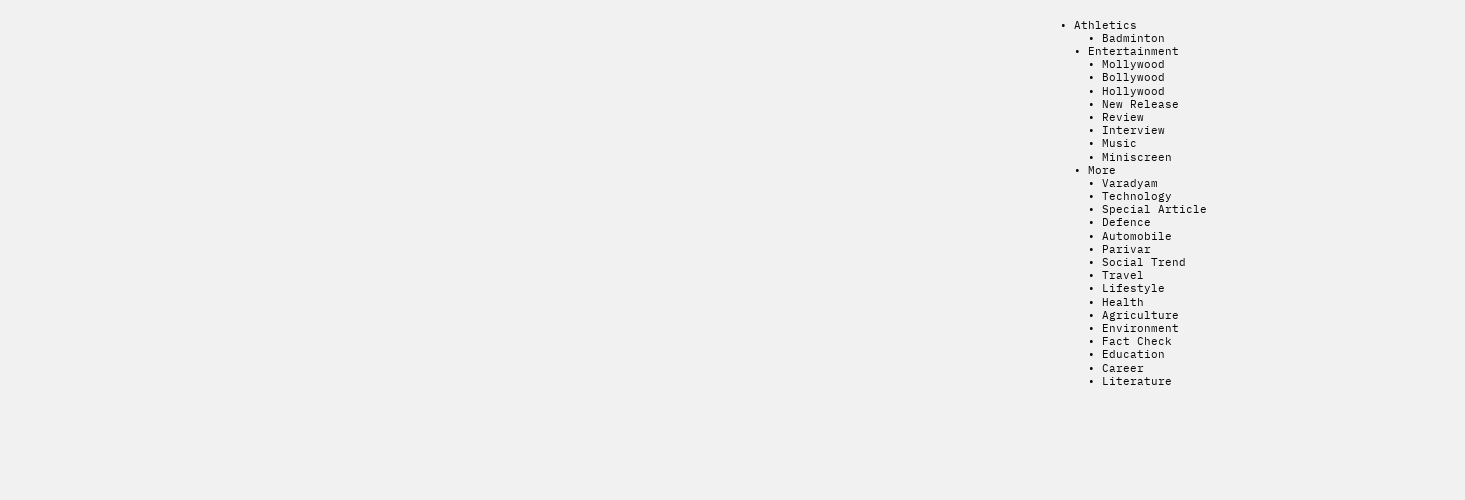• Athletics
    • Badminton
  • Entertainment
    • Mollywood
    • Bollywood
    • Hollywood
    • New Release
    • Review
    • Interview
    • Music
    • Miniscreen
  • More
    • Varadyam
    • Technology
    • Special Article
    • Defence
    • Automobile
    • Parivar
    • Social Trend
    • Travel
    • Lifestyle
    • Health
    • Agriculture
    • Environment
    • Fact Check
    • Education
    • Career
    • Literature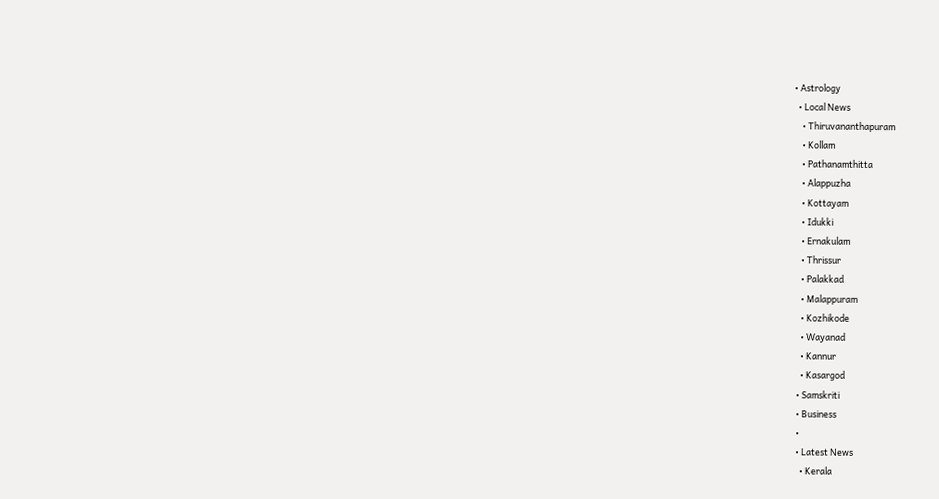• Astrology
  • Local News
    • Thiruvananthapuram
    • Kollam
    • Pathanamthitta
    • Alappuzha
    • Kottayam
    • Idukki
    • Ernakulam
    • Thrissur
    • Palakkad
    • Malappuram
    • Kozhikode
    • Wayanad
    • Kannur
    • Kasargod
  • Samskriti
  • Business
  •
  • Latest News
    • Kerala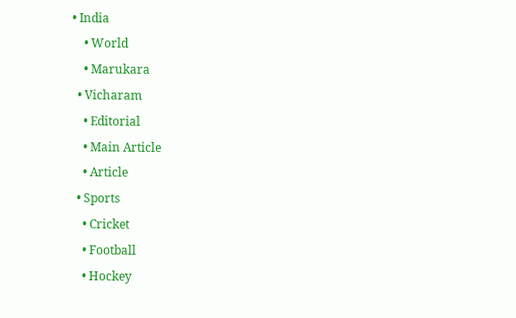• India
    • World
    • Marukara
  • Vicharam
    • Editorial
    • Main Article
    • Article
  • Sports
    • Cricket
    • Football
    • Hockey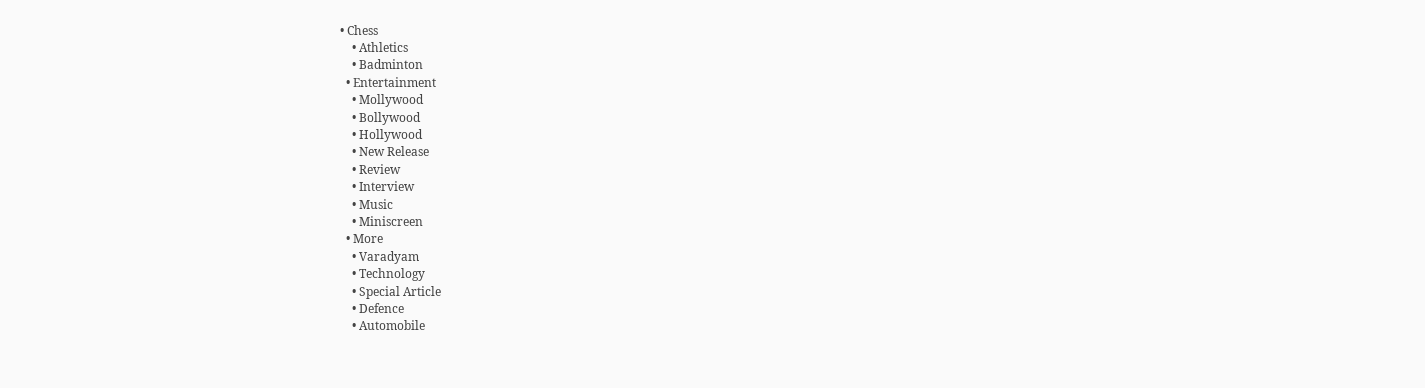• Chess
    • Athletics
    • Badminton
  • Entertainment
    • Mollywood
    • Bollywood
    • Hollywood
    • New Release
    • Review
    • Interview
    • Music
    • Miniscreen
  • More
    • Varadyam
    • Technology
    • Special Article
    • Defence
    • Automobile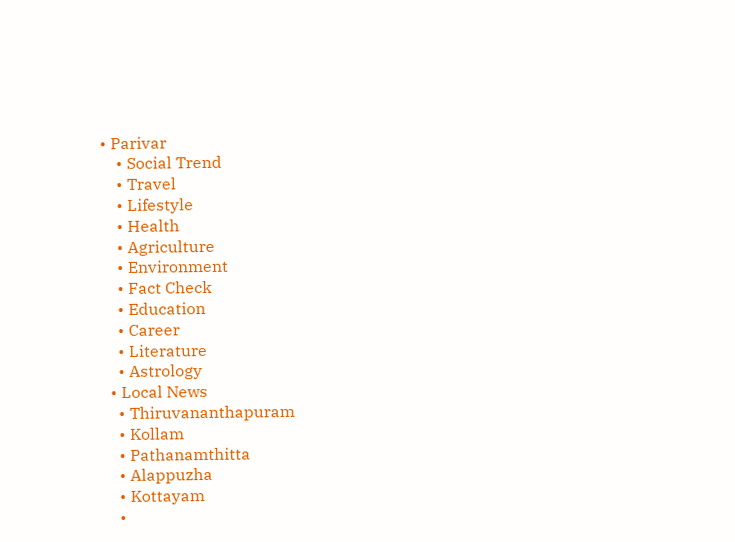• Parivar
    • Social Trend
    • Travel
    • Lifestyle
    • Health
    • Agriculture
    • Environment
    • Fact Check
    • Education
    • Career
    • Literature
    • Astrology
  • Local News
    • Thiruvananthapuram
    • Kollam
    • Pathanamthitta
    • Alappuzha
    • Kottayam
    •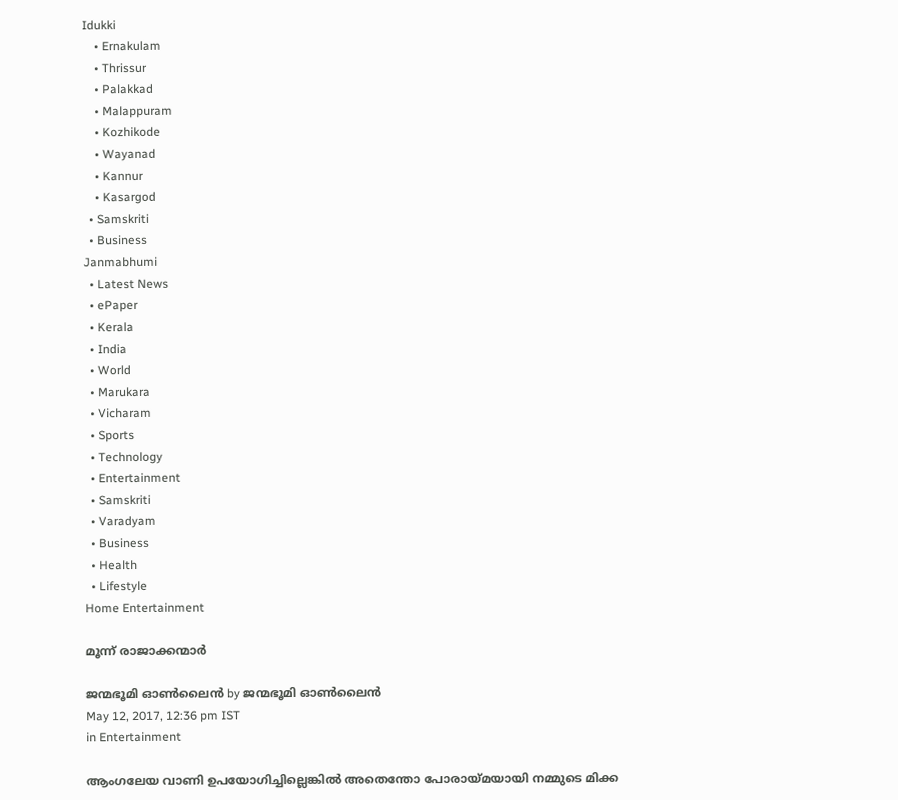Idukki
    • Ernakulam
    • Thrissur
    • Palakkad
    • Malappuram
    • Kozhikode
    • Wayanad
    • Kannur
    • Kasargod
  • Samskriti
  • Business
Janmabhumi
  • Latest News
  • ePaper
  • Kerala
  • India
  • World
  • Marukara
  • Vicharam
  • Sports
  • Technology
  • Entertainment
  • Samskriti
  • Varadyam
  • Business
  • Health
  • Lifestyle
Home Entertainment

മൂന്ന്‌ രാജാക്കന്മാര്‍

ജന്മഭൂമി ഓണ്‍ലൈന്‍ by ജന്മഭൂമി ഓണ്‍ലൈന്‍
May 12, 2017, 12:36 pm IST
in Entertainment

ആംഗലേയ വാണി ഉപയോഗിച്ചില്ലെങ്കില്‍ അതെന്തോ പോരായ്‌മയായി നമ്മുടെ മിക്ക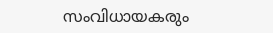സംവിധായകരും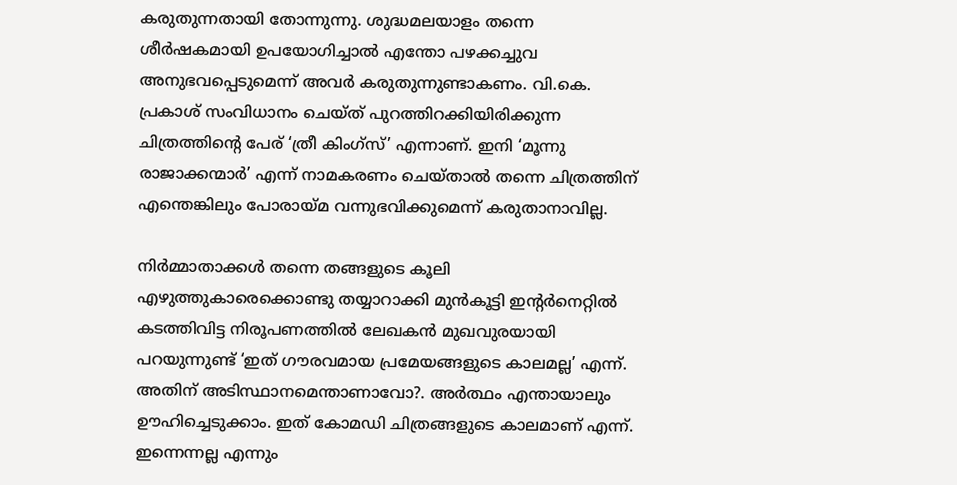കരുതുന്നതായി തോന്നുന്നു. ശുദ്ധമലയാളം തന്നെ ശീര്‍ഷകമായി ഉപയോഗിച്ചാല്‍ എന്തോ പഴക്കച്ചുവ അനുഭവപ്പെടുമെന്ന്‌ അവര്‍ കരുതുന്നുണ്ടാകണം. വി.കെ. പ്രകാശ്‌ സംവിധാനം ചെയ്ത്‌ പുറത്തിറക്കിയിരിക്കുന്ന ചിത്രത്തിന്റെ പേര്‌ ‘ത്രീ കിംഗ്സ്‌’ എന്നാണ്‌. ഇനി ‘മൂന്നു രാജാക്കന്മാര്‍’ എന്ന്‌ നാമകരണം ചെയ്താല്‍ തന്നെ ചിത്രത്തിന്‌ എന്തെങ്കിലും പോരായ്‌മ വന്നുഭവിക്കുമെന്ന്‌ കരുതാനാവില്ല.

നിര്‍മ്മാതാക്കള്‍ തന്നെ തങ്ങളുടെ കൂലി എഴുത്തുകാരെക്കൊണ്ടു തയ്യാറാക്കി മുന്‍കൂട്ടി ഇന്റര്‍നെറ്റില്‍ കടത്തിവിട്ട നിരൂപണത്തില്‍ ലേഖകന്‍ മുഖവുരയായി പറയുന്നുണ്ട്‌ ‘ഇത്‌ ഗൗരവമായ പ്രമേയങ്ങളുടെ കാലമല്ല’ എന്ന്‌. അതിന്‌ അടിസ്ഥാനമെന്താണാവോ?. അര്‍ത്ഥം എന്തായാലും ഊഹിച്ചെടുക്കാം. ഇത്‌ കോമഡി ചിത്രങ്ങളുടെ കാലമാണ്‌ എന്ന്‌. ഇന്നെന്നല്ല എന്നും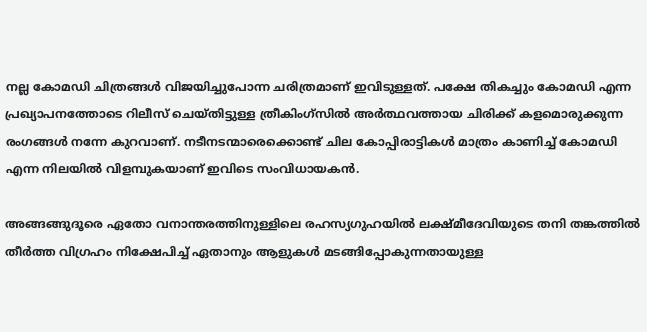നല്ല കോമഡി ചിത്രങ്ങള്‍ വിജയിച്ചുപോന്ന ചരിത്രമാണ്‌ ഇവിടുള്ളത്‌. പക്ഷേ തികച്ചും കോമഡി എന്ന പ്രഖ്യാപനത്തോടെ റിലീസ്‌ ചെയ്തിട്ടുള്ള ത്രീകിംഗ്സില്‍ അര്‍ത്ഥവത്തായ ചിരിക്ക്‌ കളമൊരുക്കുന്ന രംഗങ്ങള്‍ നന്നേ കുറവാണ്‌. നടീനടന്മാരെക്കൊണ്ട്‌ ചില കോപ്പിരാട്ടികള്‍ മാത്രം കാണിച്ച്‌ കോമഡി എന്ന നിലയില്‍ വിളമ്പുകയാണ്‌ ഇവിടെ സംവിധായകന്‍.

അങ്ങങ്ങുദൂരെ ഏതോ വനാന്തരത്തിനുള്ളിലെ രഹസ്യഗുഹയില്‍ ലക്ഷ്മീദേവിയുടെ തനി തങ്കത്തില്‍ തീര്‍ത്ത വിഗ്രഹം നിക്ഷേപിച്ച്‌ ഏതാനും ആളുകള്‍ മടങ്ങിപ്പോകുന്നതായുള്ള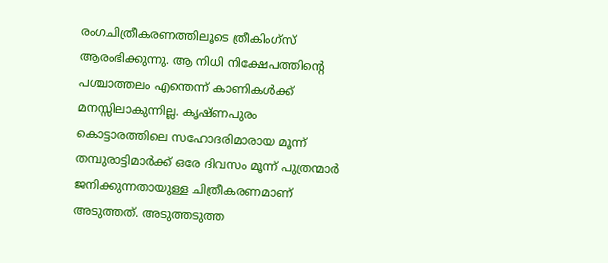രംഗചിത്രീകരണത്തിലൂടെ ത്രീകിംഗ്സ്‌ ആരംഭിക്കുന്നു. ആ നിധി നിക്ഷേപത്തിന്റെ പശ്ചാത്തലം എന്തെന്ന്‌ കാണികള്‍ക്ക്‌ മനസ്സിലാകുന്നില്ല. കൃഷ്ണപുരം കൊട്ടാരത്തിലെ സഹോദരിമാരായ മൂന്ന്‌ തമ്പുരാട്ടിമാര്‍ക്ക്‌ ഒരേ ദിവസം മൂന്ന്‌ പുത്രന്മാര്‍ ജനിക്കുന്നതായുള്ള ചിത്രീകരണമാണ്‌ അടുത്തത്‌. അടുത്തടുത്ത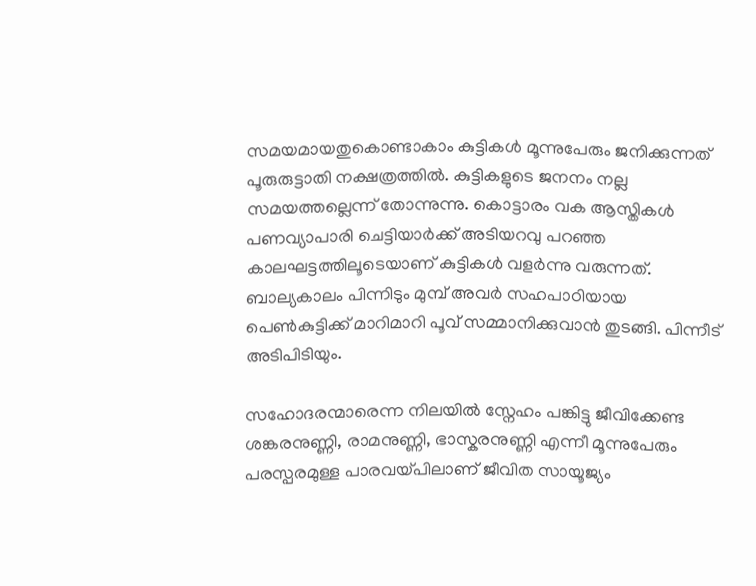സമയമായതുകൊണ്ടാകാം കുട്ടികള്‍ മൂന്നുപേരും ജനിക്കുന്നത്‌ പൂരുരുട്ടാതി നക്ഷത്രത്തില്‍. കുട്ടികളുടെ ജനനം നല്ല സമയത്തല്ലെന്ന്‌ തോന്നുന്നു. കൊട്ടാരം വക ആസ്തികള്‍ പണവ്യാപാരി ചെട്ടിയാര്‍ക്ക്‌ അടിയറവു പറഞ്ഞ കാലഘട്ടത്തിലൂടെയാണ്‌ കുട്ടികള്‍ വളര്‍ന്നു വരുന്നത്‌. ബാല്യകാലം പിന്നിടും മുമ്പ്‌ അവര്‍ സഹപാഠിയായ പെണ്‍കുട്ടിക്ക്‌ മാറിമാറി പൂവ്‌ സമ്മാനിക്കുവാന്‍ തുടങ്ങി. പിന്നീട്‌ അടിപിടിയും.

സഹോദരന്മാരെന്ന നിലയില്‍ സ്നേഹം പങ്കിട്ടു ജീവിക്കേണ്ട ശങ്കരനുണ്ണി, രാമനുണ്ണി, ഭാസ്കരനുണ്ണി എന്നീ മൂന്നുപേരും പരസ്പരമുള്ള പാരവയ്‌പിലാണ്‌ ജീവിത സായൂജ്യം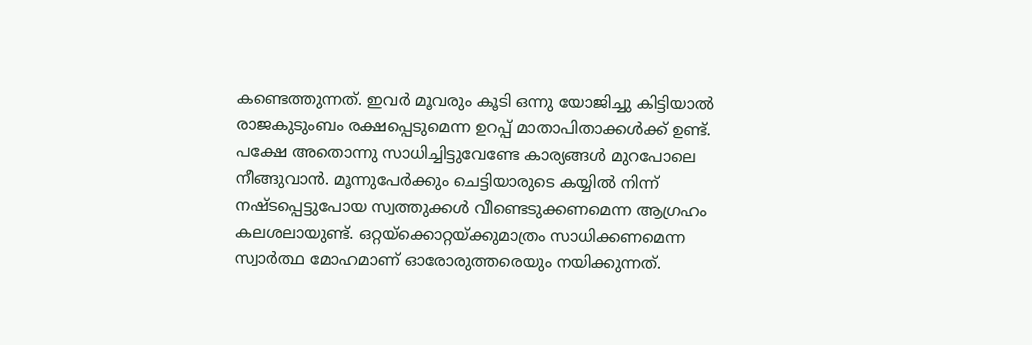കണ്ടെത്തുന്നത്‌. ഇവര്‍ മൂവരും കൂടി ഒന്നു യോജിച്ചു കിട്ടിയാല്‍ രാജകുടുംബം രക്ഷപ്പെടുമെന്ന ഉറപ്പ്‌ മാതാപിതാക്കള്‍ക്ക്‌ ഉണ്ട്‌. പക്ഷേ അതൊന്നു സാധിച്ചിട്ടുവേണ്ടേ കാര്യങ്ങള്‍ മുറപോലെ നീങ്ങുവാന്‍. മൂന്നുപേര്‍ക്കും ചെട്ടിയാരുടെ കയ്യില്‍ നിന്ന്‌ നഷ്ടപ്പെട്ടുപോയ സ്വത്തുക്കള്‍ വീണ്ടെടുക്കണമെന്ന ആഗ്രഹം കലശലായുണ്ട്‌. ഒറ്റയ്‌ക്കൊറ്റയ്‌ക്കുമാത്രം സാധിക്കണമെന്ന സ്വാര്‍ത്ഥ മോഹമാണ്‌ ഓരോരുത്തരെയും നയിക്കുന്നത്‌.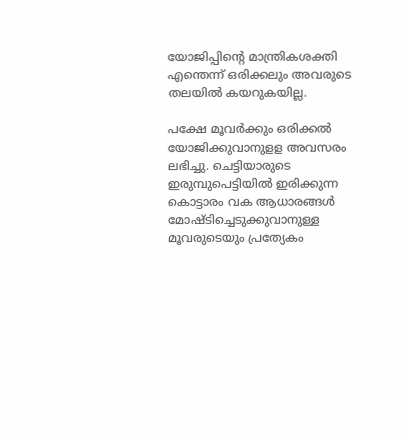യോജിപ്പിന്റെ മാന്ത്രികശക്തി എന്തെന്ന്‌ ഒരിക്കലും അവരുടെ തലയില്‍ കയറുകയില്ല.

പക്ഷേ മൂവര്‍ക്കും ഒരിക്കല്‍ യോജിക്കുവാനുളള അവസരം ലഭിച്ചു. ചെട്ടിയാരുടെ ഇരുമ്പുപെട്ടിയില്‍ ഇരിക്കുന്ന കൊട്ടാരം വക ആധാരങ്ങള്‍ മോഷ്ടിച്ചെടുക്കുവാനുള്ള മൂവരുടെയും പ്രത്യേകം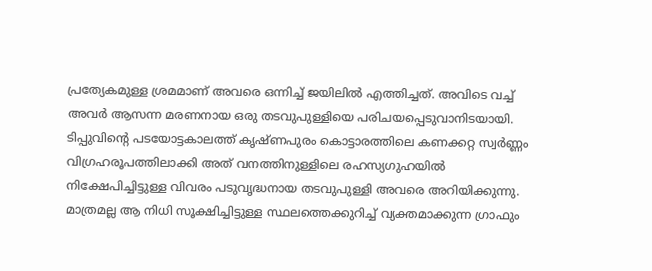പ്രത്യേകമുള്ള ശ്രമമാണ്‌ അവരെ ഒന്നിച്ച്‌ ജയിലില്‍ എത്തിച്ചത്‌. അവിടെ വച്ച്‌ അവര്‍ ആസന്ന മരണനായ ഒരു തടവുപുള്ളിയെ പരിചയപ്പെടുവാനിടയായി. ടിപ്പുവിന്റെ പടയോട്ടകാലത്ത്‌ കൃഷ്ണപുരം കൊട്ടാരത്തിലെ കണക്കറ്റ സ്വര്‍ണ്ണം വിഗ്രഹരൂപത്തിലാക്കി അത്‌ വനത്തിനുള്ളിലെ രഹസ്യഗുഹയില്‍ നിക്ഷേപിച്ചിട്ടുള്ള വിവരം പടുവൃദ്ധനായ തടവുപുള്ളി അവരെ അറിയിക്കുന്നു. മാത്രമല്ല ആ നിധി സൂക്ഷിച്ചിട്ടുള്ള സ്ഥലത്തെക്കുറിച്ച്‌ വ്യക്തമാക്കുന്ന ഗ്രാഫും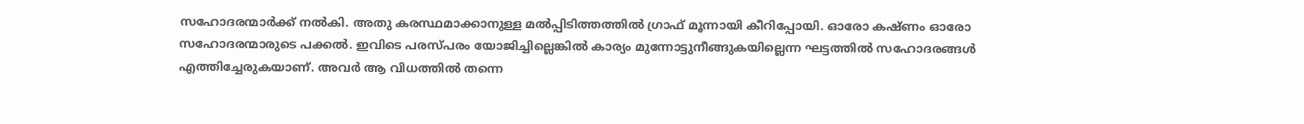സഹോദരന്മാര്‍ക്ക്‌ നല്‍കി. അതു കരസ്ഥമാക്കാനുള്ള മല്‍പ്പിടിത്തത്തില്‍ ഗ്രാഫ്‌ മൂന്നായി കീറിപ്പോയി. ഓരോ കഷ്ണം ഓരോ സഹോദരന്മാരുടെ പക്കല്‍. ഇവിടെ പരസ്പരം യോജിച്ചില്ലെങ്കില്‍ കാര്യം മുന്നോട്ടുനീങ്ങുകയില്ലെന്ന ഘട്ടത്തില്‍ സഹോദരങ്ങള്‍ എത്തിച്ചേരുകയാണ്‌. അവര്‍ ആ വിധത്തില്‍ തന്നെ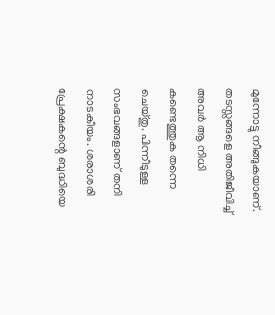മുന്നോട്ടു നീങ്ങുകയാണ്‌. തടസ്സങ്ങളെ അതിജീവിച്ച്‌ അവര്‍ ആ നിധി കണ്ടെത്തുക തന്നെ ചെയ്തു. പിന്നീടുള്ള സംഭവങ്ങളാണ്‌ തനി നാടകീയം. ശരാശരി പ്രേക്ഷകന്റെ ബുദ്ധിയെ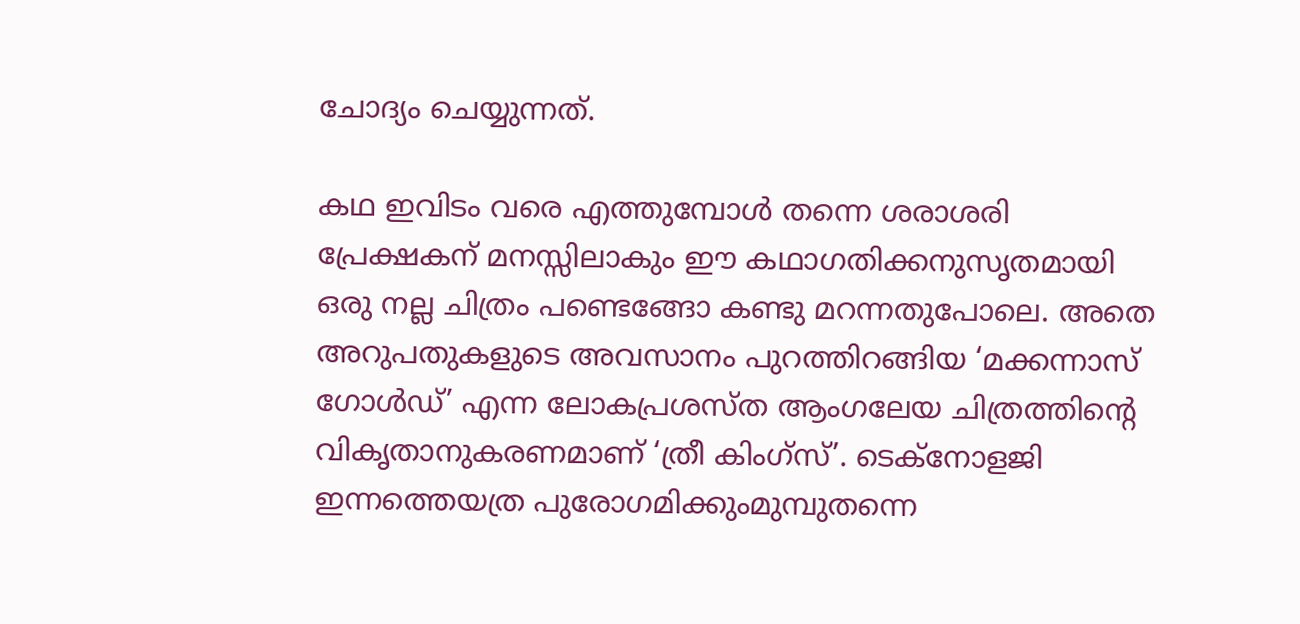ചോദ്യം ചെയ്യുന്നത്‌.

കഥ ഇവിടം വരെ എത്തുമ്പോള്‍ തന്നെ ശരാശരി പ്രേക്ഷകന്‌ മനസ്സിലാകും ഈ കഥാഗതിക്കനുസൃതമായി ഒരു നല്ല ചിത്രം പണ്ടെങ്ങോ കണ്ടു മറന്നതുപോലെ. അതെ അറുപതുകളുടെ അവസാനം പുറത്തിറങ്ങിയ ‘മക്കന്നാസ്‌ ഗോള്‍ഡ്‌’ എന്ന ലോകപ്രശസ്ത ആംഗലേയ ചിത്രത്തിന്റെ വികൃതാനുകരണമാണ്‌ ‘ത്രീ കിംഗ്സ്‌’. ടെക്നോളജി ഇന്നത്തെയത്ര പുരോഗമിക്കുംമുമ്പുതന്നെ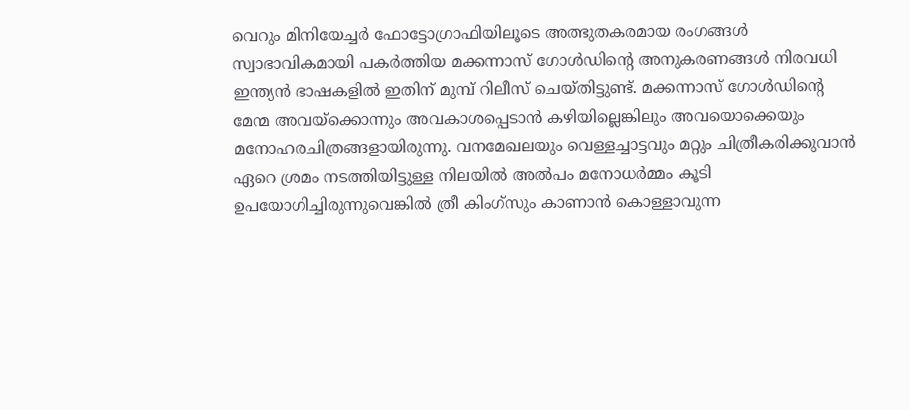വെറും മിനിയേച്ചര്‍ ഫോട്ടോഗ്രാഫിയിലൂടെ അത്ഭുതകരമായ രംഗങ്ങള്‍ സ്വാഭാവികമായി പകര്‍ത്തിയ മക്കന്നാസ്‌ ഗോള്‍ഡിന്റെ അനുകരണങ്ങള്‍ നിരവധി ഇന്ത്യന്‍ ഭാഷകളില്‍ ഇതിന്‌ മുമ്പ്‌ റിലീസ്‌ ചെയ്തിട്ടുണ്ട്‌. മക്കന്നാസ്‌ ഗോള്‍ഡിന്റെ മേന്മ അവയ്‌ക്കൊന്നും അവകാശപ്പെടാന്‍ കഴിയില്ലെങ്കിലും അവയൊക്കെയും മനോഹരചിത്രങ്ങളായിരുന്നു. വനമേഖലയും വെള്ളച്ചാട്ടവും മറ്റും ചിത്രീകരിക്കുവാന്‍ ഏറെ ശ്രമം നടത്തിയിട്ടുള്ള നിലയില്‍ അല്‍പം മനോധര്‍മ്മം കൂടി ഉപയോഗിച്ചിരുന്നുവെങ്കില്‍ ത്രീ കിംഗ്സും കാണാന്‍ കൊള്ളാവുന്ന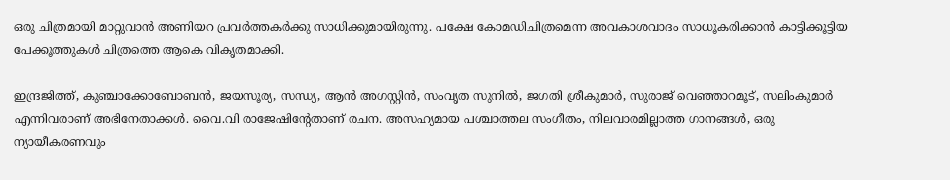ഒരു ചിത്രമായി മാറ്റുവാന്‍ അണിയറ പ്രവര്‍ത്തകര്‍ക്കു സാധിക്കുമായിരുന്നു. പക്ഷേ കോമഡിചിത്രമെന്ന അവകാശവാദം സാധൂകരിക്കാന്‍ കാട്ടിക്കൂട്ടിയ പേക്കൂത്തുകള്‍ ചിത്രത്തെ ആകെ വികൃതമാക്കി.

ഇന്ദ്രജിത്ത്‌, കുഞ്ചാക്കോബോബന്‍, ജയസൂര്യ, സന്ധ്യ, ആന്‍ അഗസ്റ്റിന്‍, സംവൃത സുനില്‍, ജഗതി ശ്രീകുമാര്‍, സുരാജ്‌ വെഞ്ഞാറമൂട്‌, സലിംകുമാര്‍ എന്നിവരാണ്‌ അഭിനേതാക്കള്‍. വൈ.വി രാജേഷിന്റേതാണ്‌ രചന. അസഹ്യമായ പശ്ചാത്തല സംഗീതം, നിലവാരമില്ലാത്ത ഗാനങ്ങള്‍, ഒരു ന്യായീകരണവും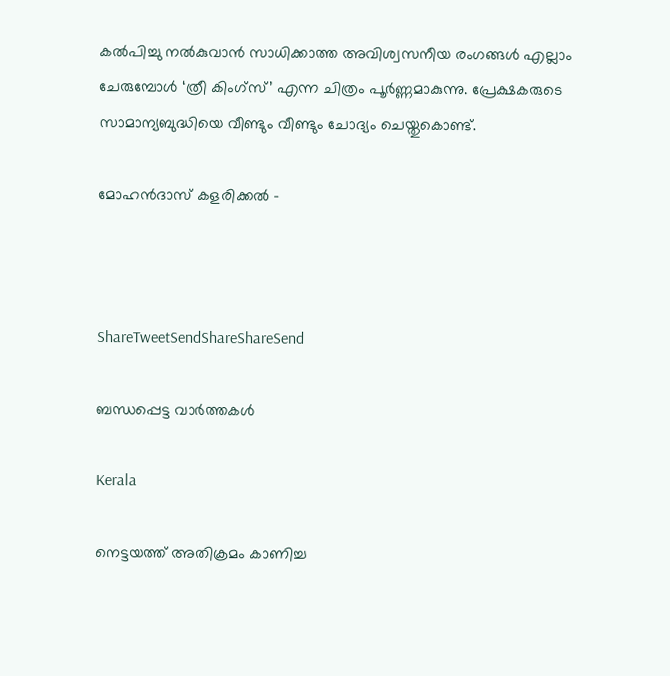കല്‍പിച്ചു നല്‍കുവാന്‍ സാധിക്കാത്ത അവിശ്വസനീയ രംഗങ്ങള്‍ എല്ലാം ചേരുമ്പോള്‍ ‘ത്രീ കിംഗ്സ്‌’ എന്ന ചിത്രം പൂര്‍ണ്ണമാകുന്നു. പ്രേക്ഷകരുടെ സാമാന്യബുദ്ധിയെ വീണ്ടും വീണ്ടും ചോദ്യം ചെയ്തുകൊണ്ട്‌.

മോഹന്‍ദാസ്‌ കളരിക്കല്‍ –



ShareTweetSendShareShareSend

ബന്ധപ്പെട്ട വാര്‍ത്തകള്‍

Kerala

നെട്ടയത്ത് അതിക്രമം കാണിച്ച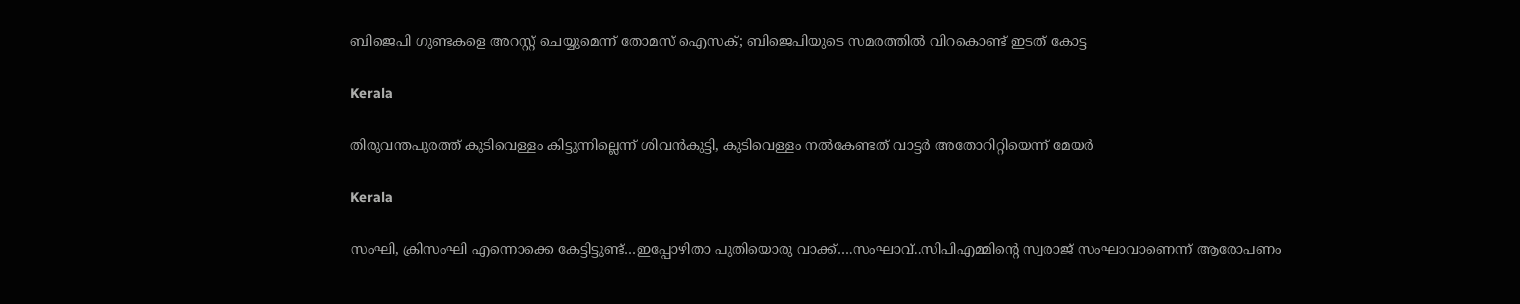ബിജെപി ഗുണ്ടകളെ അറസ്റ്റ് ചെയ്യുമെന്ന് തോമസ് ഐസക്; ബിജെപിയുടെ സമരത്തില്‍ വിറകൊണ്ട് ഇടത് കോട്ട

Kerala

തിരുവന്തപുരത്ത് കുടിവെള്ളം കിട്ടുന്നില്ലെന്ന് ശിവന്‍കുട്ടി, കുടിവെള്ളം നല്‍കേണ്ടത് വാട്ടര്‍ അതോറിറ്റിയെന്ന് മേയര്‍

Kerala

സംഘി, ക്രിസംഘി എന്നൊക്കെ കേട്ടിട്ടുണ്ട്…ഇപ്പോഴിതാ പുതിയൊരു വാക്ക്….സംഘാവ്..സിപിഎമ്മിന്റെ സ്വരാജ് സംഘാവാണെന്ന് ആരോപണം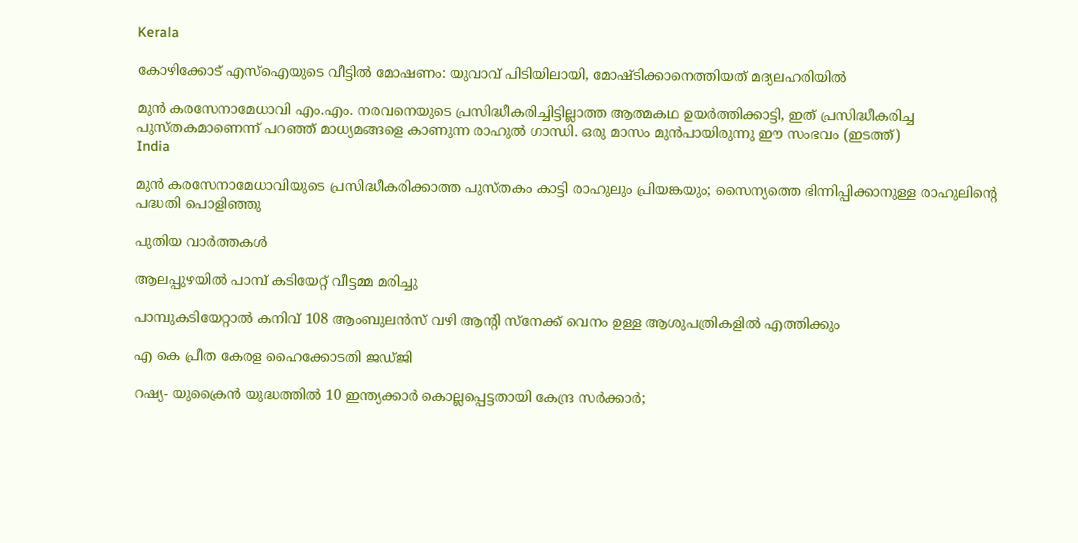Kerala

കോഴിക്കോട് എസ്ഐയുടെ വീട്ടില്‍ മോഷണം: യുവാവ് പിടിയിലായി, മോഷ്ടിക്കാനെത്തിയത് മദ്യലഹരിയില്‍

മുന്‍ കരസേനാമേധാവി എം.എം. നരവനെയുടെ പ്രസിദ്ധീകരിച്ചിട്ടില്ലാത്ത ആത്മകഥ ഉയര്‍ത്തിക്കാട്ടി, ഇത് പ്രസിദ്ധീകരിച്ച പുസ്തകമാണെന്ന് പറഞ്ഞ് മാധ്യമങ്ങളെ കാണുന്ന രാഹുല്‍ ഗാന്ധി. ഒരു മാസം മുന്‍പായിരുന്നു ഈ സംഭവം (ഇടത്ത്)
India

മുന്‍ കരസേനാമേധാവിയുടെ പ്രസിദ്ധീകരിക്കാത്ത പുസ്തകം കാട്ടി രാഹുലും പ്രിയങ്കയും; സൈന്യത്തെ ഭിന്നിപ്പിക്കാനുള്ള രാഹുലിന്റെ പദ്ധതി പൊളിഞ്ഞു

പുതിയ വാര്‍ത്തകള്‍

ആലപ്പുഴയില്‍ പാമ്പ് കടിയേറ്റ് വീട്ടമ്മ മരിച്ചു

പാമ്പുകടിയേറ്റാല്‍ കനിവ് 108 ആംബുലന്‍സ് വഴി ആന്റി സ്നേക്ക് വെനം ഉള്ള ആശുപത്രികളില്‍ എത്തിക്കും

എ കെ പ്രീത കേരള ഹൈക്കോടതി ജഡ്ജി

റഷ്യ- യുക്രൈന്‍ യുദ്ധത്തില്‍ 10 ഇന്ത്യക്കാര്‍ കൊല്ലപ്പെട്ടതായി കേന്ദ്ര സര്‍ക്കാര്‍;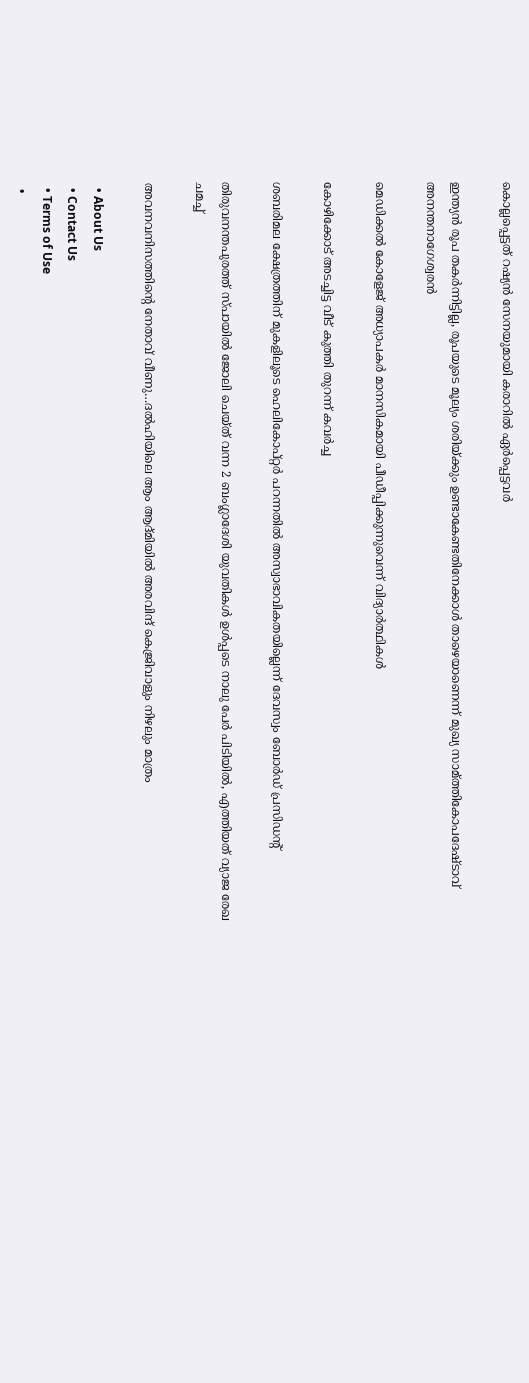കൊല്ലപ്പെട്ടത് റഷ്യന്‍ സേനയുമായി കരാറില്‍ ഏര്‍പ്പെട്ടവര്‍

ഇന്ത്യന്‍ രൂപ തകര്‍ന്നിട്ടില്ല, രൂപയുടെ മൂല്യം ശരിയ്‌ക്കും ഉണ്ടാകേണ്ടതിനേക്കാള്‍ താഴെയാണെന്ന് മുഖ്യ സാമ്ത്തികോപദേഷ്ടാവ് അനന്തനാഗേശ്വരന്‍

മെഡിക്കല്‍ കോളേജ് അധ്യാപകര്‍ മാനസികമായി പീഡീപ്പിക്കുന്നുവെന്ന് വിദ്യാര്‍ത്ഥികള്‍

കോഴിക്കോട് അടച്ചിട്ട വീട് കുത്തി തുറന്ന് കവര്‍ച്ച

ശബരിമല ക്ഷേത്രത്തിന് മുകളിലൂടെ ഹെലികോപ്റ്റര്‍ പറന്നതില്‍ അസ്വാഭാവികതയില്ലെന്ന് ദേവസ്വം ബോര്‍ഡ് പ്രസിഡന്റ്

തിരുവനന്തപുരത്ത് സ്പായില്‍ ജോലി ചെയ്ത് വന്ന 2 ബംഗ്ലാദേശി യുവതികള്‍ ഉള്‍പ്പടെ നാലു പേര്‍ പിടിയില്‍, എത്തിയത് വ്യാജ രേഖ ചമച്ച്

അവനവനിസത്തിന്റെ നേതാവ് വീണു…ദല്‍ഹിയിലെ ആം ആദ്മിയില്‍ അരവിന്ദ് കെജ്രിവാളും നിഴലും മാത്രം

  • About Us
  • Contact Us
  • Terms of Use
  •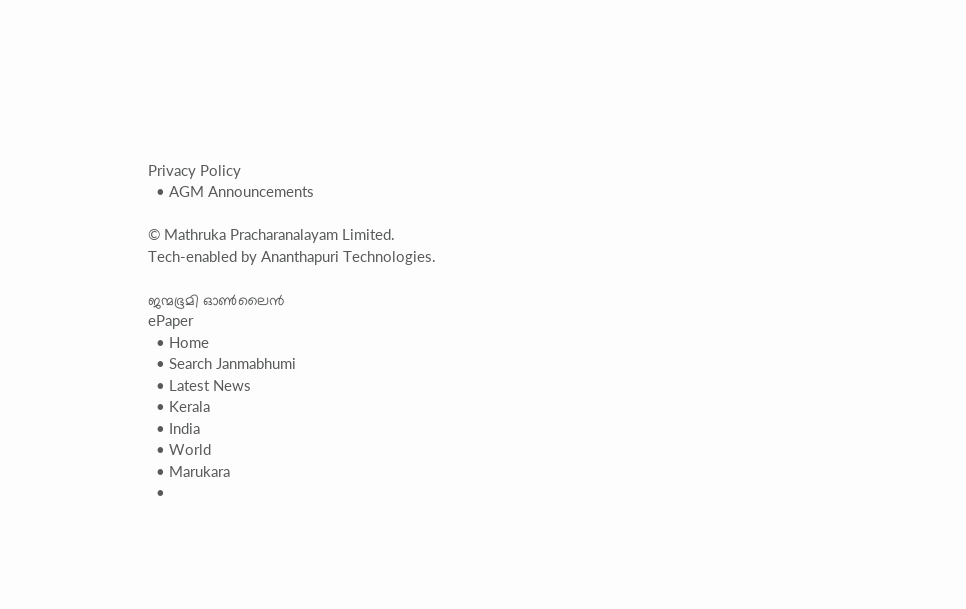Privacy Policy
  • AGM Announcements

© Mathruka Pracharanalayam Limited.
Tech-enabled by Ananthapuri Technologies.

ജന്മഭൂമി ഓണ്‍ലൈന്‍
ePaper
  • Home
  • Search Janmabhumi
  • Latest News
  • Kerala
  • India
  • World
  • Marukara
  •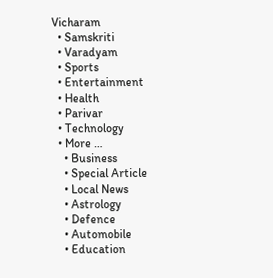Vicharam
  • Samskriti
  • Varadyam
  • Sports
  • Entertainment
  • Health
  • Parivar
  • Technology
  • More …
    • Business
    • Special Article
    • Local News
    • Astrology
    • Defence
    • Automobile
    • Education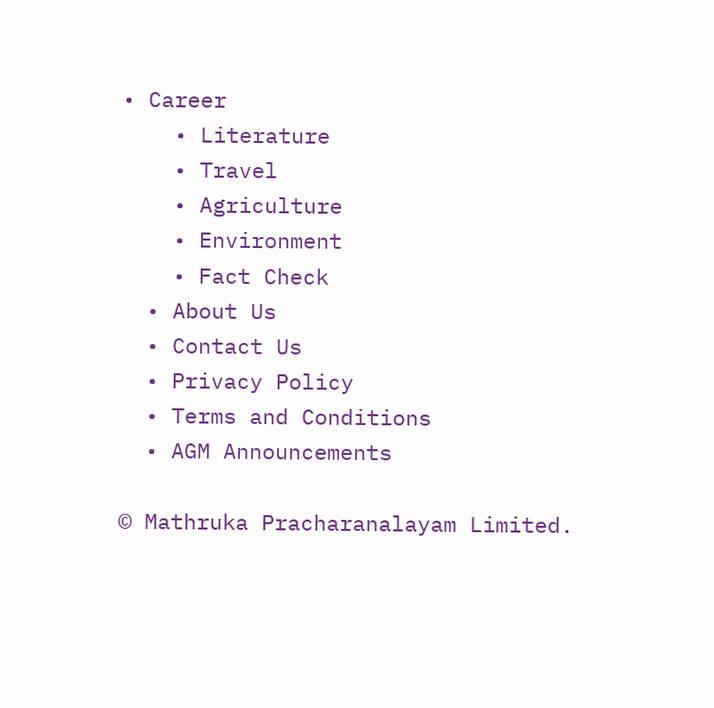• Career
    • Literature
    • Travel
    • Agriculture
    • Environment
    • Fact Check
  • About Us
  • Contact Us
  • Privacy Policy
  • Terms and Conditions
  • AGM Announcements

© Mathruka Pracharanalayam Limited.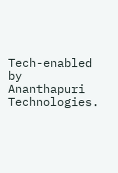Tech-enabled by Ananthapuri Technologies.